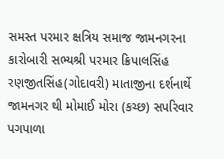સમસ્ત પરમાર ક્ષત્રિય સમાજ જામનગરના કારોબારી સભ્યશ્રી પરમાર ક્રિપાલસિંહ રણજીતસિંહ(ગોદાવરી) માતાજીના દર્શનાર્થે જામનગર થી મોમાઈ મોરા (કચ્છ) સપરિવાર પગપાળા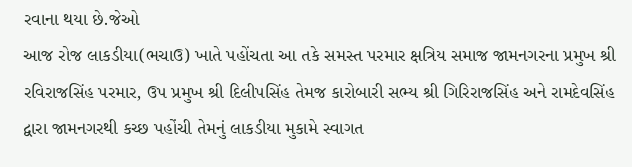રવાના થયા છે.જેઓ
આજ રોજ લાકડીયા(ભચાઉ) ખાતે પહોંચતા આ તકે સમસ્ત પરમાર ક્ષત્રિય સમાજ જામનગરના પ્રમુખ શ્રી રવિરાજસિંહ પરમાર, ઉપ પ્રમુખ શ્રી દિલીપસિંહ તેમજ કારોબારી સભ્ય શ્રી ગિરિરાજસિંહ અને રામદેવસિંહ દ્વારા જામનગરથી કચ્છ પહોંચી તેમનું લાકડીયા મુકામે સ્વાગત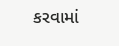કરવામાં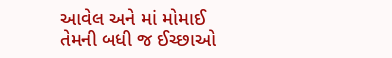આવેલ અને માં મોમાઈ તેમની બધી જ ઈચ્છાઓ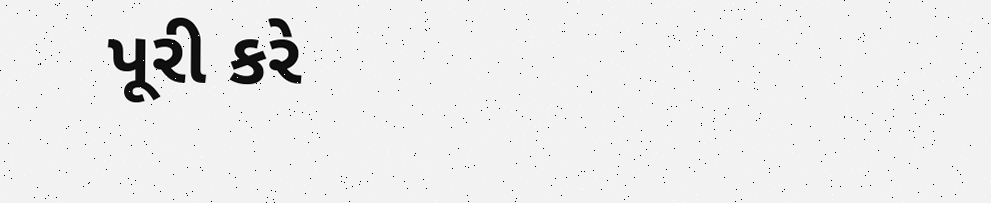પૂરી કરે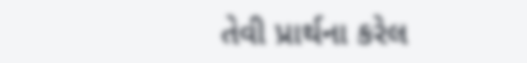તેવી પ્રાર્થના કરેલ